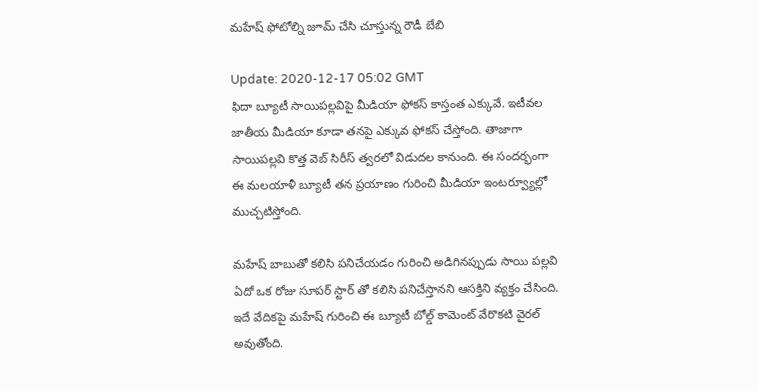మ‌హేష్ ఫోటోల్ని జూమ్ చేసి చూస్తున్న రౌడీ బేబి

Update: 2020-12-17 05:02 GMT
ఫిదా బ్యూటీ సాయిప‌ల్ల‌విపై మీడియా ఫోక‌స్ కాస్తంత ఎక్కువే. ఇటీవ‌ల‌ జాతీయ మీడియా కూడా త‌నపై ఎక్కువ ఫోక‌స్ చేస్తోంది. తాజాగా సాయిప‌ల్ల‌వి కొత్త వెబ్ సిరీస్ త్వరలో విడుదల కానుంది. ఈ సంద‌ర్భంగా ఈ మ‌ల‌యాళీ బ్యూటీ తన ప్రయాణం గురించి మీడియా ఇంట‌ర్వ్యూల్లో ముచ్చ‌టిస్తోంది.

మహేష్ బాబుతో కలిసి పనిచేయడం గురించి అడిగినప్పుడు సాయి పల్లవి ఏదో ఒక‌ రోజు సూప‌ర్ స్టార్ తో కలిసి పనిచేస్తాన‌ని ఆస‌క్తిని వ్య‌క్తం చేసింది. ఇదే వేదిక‌పై మహేష్ గురించి ఈ బ్యూటీ బోల్డ్ కామెంట్ వేరొక‌టి వైర‌ల్ అవుతోంది.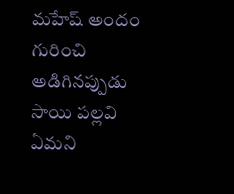మ‌హేష్ అందం గురించి అడిగినప్పుడు సాయి పల్లవి ఏమ‌ని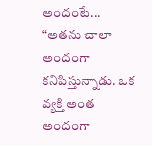అందంటే... “అతను చాలా అందంగా కనిపిస్తున్నాడు. ఒక వ్యక్తి అంత అందంగా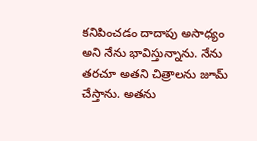కనిపించడం దాదాపు అసాధ్యం అని నేను భావిస్తున్నాను. నేను తరచూ అతని చిత్రాలను జూమ్ చేస్తాను. అతను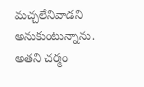మచ్చలేనివాడని అనుకుంటున్నాను. అతని చర్మం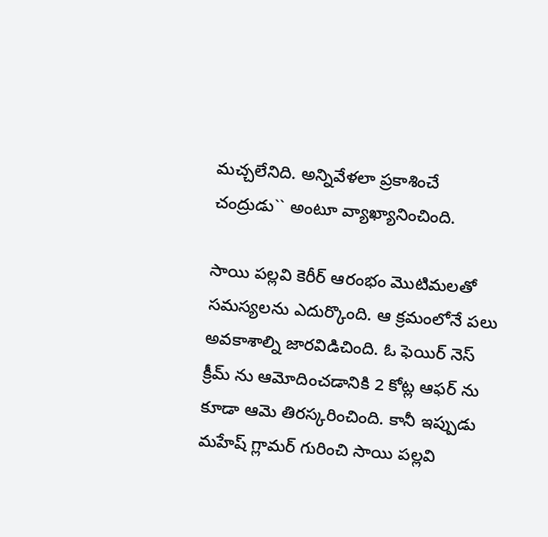మచ్చలేనిది. అన్నివేళ‌లా ప్ర‌కాశించే చంద్రుడు`` అంటూ వ్యాఖ్యానించింది.

సాయి పల్లవి కెరీర్ ఆరంభం మొటిమలతో సమస్యలను ఎదుర్కొంది. ఆ క్ర‌మంలోనే ప‌లు అవ‌కాశాల్ని జార‌విడిచింది. ఓ ఫెయిర్ ‌నెస్ క్రీమ్ ను ఆమోదించడానికి 2 కోట్ల ఆఫర్ ‌ను కూడా ఆమె తిరస్కరించింది. కానీ ఇప్పుడు మహేష్ గ్లామర్ గురించి సాయి ప‌ల్ల‌వి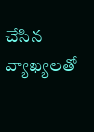చేసిన వ్యాఖ్యలతో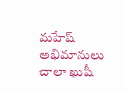మహేష్ అభిమానులు చాలా ఖుషీ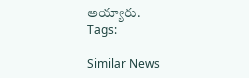అయ్యారు.
Tags:

Similar News